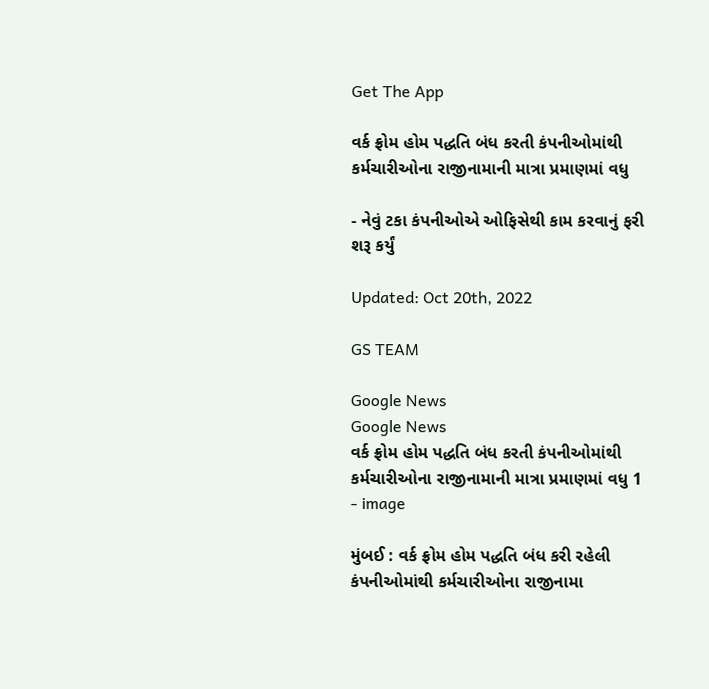Get The App

વર્ક ફ્રોમ હોમ પદ્ધતિ બંધ કરતી કંપનીઓમાંથી કર્મચારીઓના રાજીનામાની માત્રા પ્રમાણમાં વધુ

- નેવું ટકા કંપનીઓએ ઓફિસેથી કામ કરવાનું ફરી શરૂ કર્યું

Updated: Oct 20th, 2022

GS TEAM

Google News
Google News
વર્ક ફ્રોમ હોમ પદ્ધતિ બંધ કરતી કંપનીઓમાંથી કર્મચારીઓના રાજીનામાની માત્રા પ્રમાણમાં વધુ 1 - image

મુંબઈ : વર્ક ફ્રોમ હોમ પદ્ધતિ બંધ કરી રહેલી કંપનીઓમાંથી કર્મચારીઓના રાજીનામા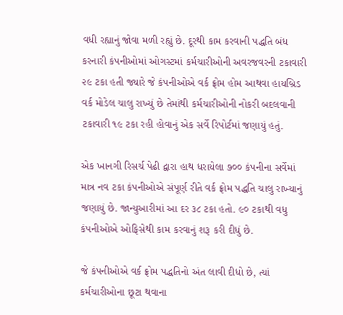વધી રહ્યાનું જોવા મળી રહ્યું છે. દૂરથી કામ કરવાની પદ્ધતિ બંધ કરનારી કંપનીઓમાં ઓગસ્ટમાં કર્મચારીઓની અવરજવરની ટકાવારી ૨૯ ટકા હતી જ્યારે જે કંપનીઓએ વર્ક ફ્રોમ હોમ આથવા હાયબ્રિડ વર્ક મોડેલ ચાલુ રાખ્યું છે તેમાંથી કર્મચારીઓની નોકરી બદલવાની ટકાવારી ૧૯ ટકા રહી હોવાનું એક સર્વે રિપોર્ટમાં જણાયું હતું.

એક ખાનગી રિસર્ચ પેઢી દ્વારા હાથ ધરાયેલા ૭૦૦ કંપનીના સર્વેમાં માત્ર નવ ટકા કંપનીઓએ સંપૂર્ણ રીતે વર્ક ફ્રોમ પદ્ધતિ ચાલુ રાખ્યાનું જણાયું છે. જાન્યુઆરીમાં આ દર ૩૮ ટકા હતો. ૯૦ ટકાથી વધુ કંપનીઓએ ઓફિસેથી કામ કરવાનું શરૂ કરી દીધું છે.

જે કંપનીઓએ વર્ક ફ્રોમ પદ્ધતિનો અંત લાવી દીધો છે, ત્યાં કર્મચારીઓના છૂટા થવાના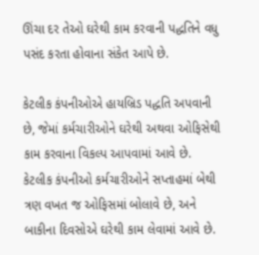ઊંચા દર તેઓ ઘરેથી કામ કરવાની પદ્ધતિને વધુ પસંદ કરતા હોવાના સંકેત આપે છે.

કેટલીક કંપનીઓએ હાયબ્રિડ પદ્ધતિ અપવાની છે, જેમાં કર્મચારીઓને ઘરેથી અથવા ઓફિસેથી કામ કરવાના વિકલ્પ આપવામાં આવે છે. કેટલીક કંપનીઓ કર્મચારીઓને સપ્તાહમાં બેથી ત્રણ વખત જ ઓફિસમાં બોલાવે છે, અને બાકીના દિવસોએ ઘરેથી કામ લેવામાં આવે છે.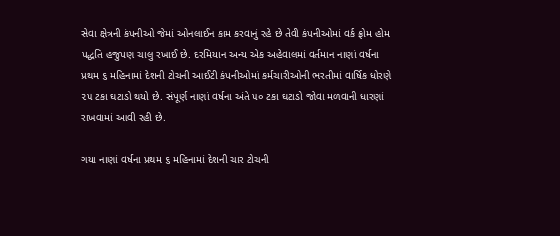સેવા ક્ષેત્રની કંપનીઓ જેમાં ઓનલાઈન કામ કરવાનું રહે છે તેવી કંપનીઓમાં વર્ક ફ્રોમ હોમ પદ્ધતિ હજુપણ ચાલુ રખાઈ છે. દરમિયાન અન્ય એક અહેવાલમાં વર્તમાન નાણાં વર્ષના પ્રથમ ૬ મહિનામાં દેશની ટોચની આઈટી કંપનીઓમાં કર્મચારીઓની ભરતીમાં વાર્ષિક ધોરણે ૨૫ ટકા ઘટાડો થયો છે. સંપૂર્ણ નાણાં વર્ષના અંતે ૫૦ ટકા ઘટાડો જોવા મળવાની ધારણાં રાખવામાં આવી રહી છે.

ગયા નાણાં વર્ષના પ્રથમ ૬ મહિનામાં દેશની ચાર ટોચની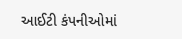આઈટી કંપનીઓમાં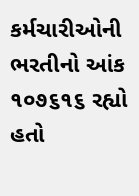કર્મચારીઓની ભરતીનો આંક ૧૦૭૬૧૬ રહ્યો હતો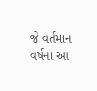જે વર્તમાન વર્ષના આ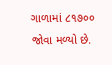ગાળામાં ૮૧૭૦૦ જોવા મળ્યો છે.